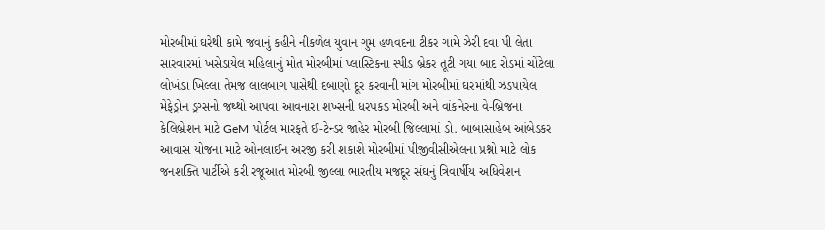મોરબીમાં ઘરેથી કામે જવાનું કહીને નીકળેલ યુવાન ગુમ હળવદના ટીકર ગામે ઝેરી દવા પી લેતા સારવારમાં ખસેડાયેલ મહિલાનું મોત મોરબીમાં પ્લાસ્ટિકના સ્પીડ બ્રેકર તૂટી ગયા બાદ રોડમાં ચોંટેલા લોખંડા ખિલ્લા તેમજ લાલબાગ પાસેથી દબાણો દૂર કરવાની માંગ મોરબીમાં ઘરમાંથી ઝડપાયેલ મેફેડ્રોન ડ્રગ્સનો જથ્થો આપવા આવનારા શખ્સની ધરપકડ મોરબી અને વાંકનેરના વે-બ્રિજના કેલિબ્રેશન માટે GeM પોર્ટલ મારફતે ઈ-ટેન્ડર જાહેર મોરબી જિલ્લામાં ડો. બાબાસાહેબ આંબેડકર આવાસ યોજના માટે ઓનલાઈન અરજી કરી શકાશે મોરબીમાં પીજીવીસીએલના પ્રશ્નો માટે લોક જનશક્તિ પાર્ટીએ કરી રજૂઆત મોરબી જીલ્લા ભારતીય મજદૂર સંઘનું ત્રિવાર્ષીય અધિવેશન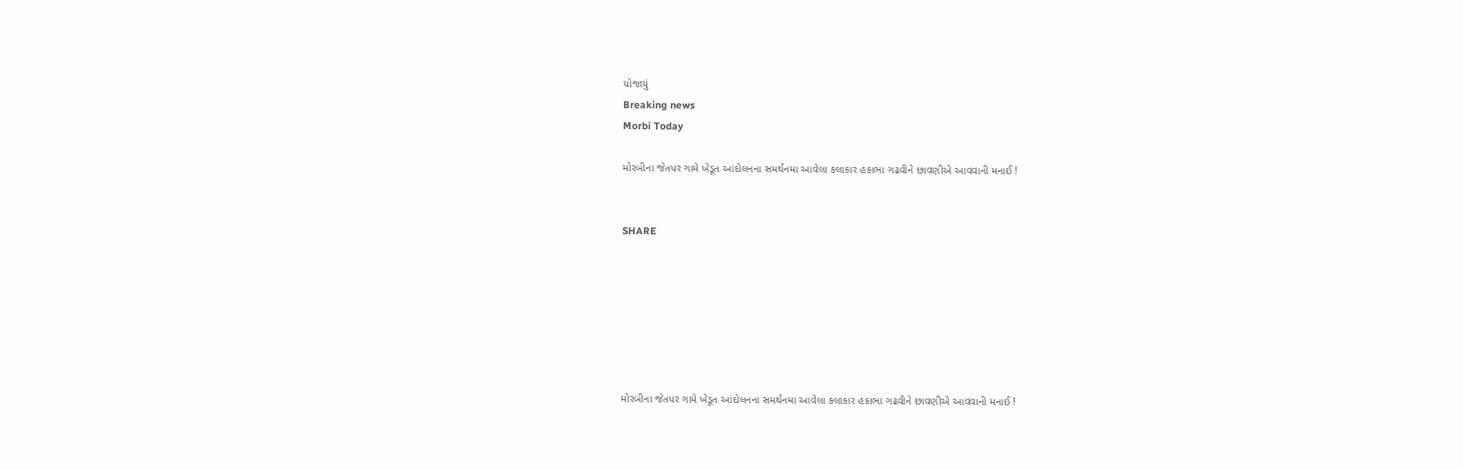યોજાયું
Breaking news
Morbi Today

મોરબીના જેતપર ગામે ખેડૂત આંદોલનના સમર્થનમા આવેલા કલાકાર હકાભા ગઢવીને છાવણીએ આવવાની મનાઈ !


SHARE







મોરબીના જેતપર ગામે ખેડૂત આંદોલનના સમર્થનમા આવેલા કલાકાર હકાભા ગઢવીને છાવણીએ આવવાની મનાઈ !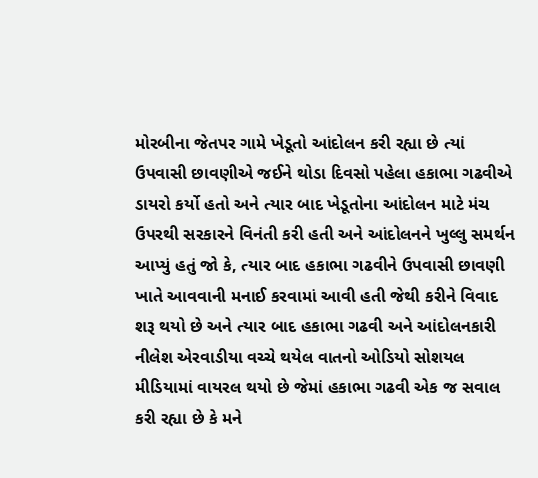મોરબીના જેતપર ગામે ખેડૂતો આંદોલન કરી રહ્યા છે ત્યાં ઉપવાસી છાવણીએ જઈને થોડા દિવસો પહેલા હકાભા ગઢવીએ ડાયરો કર્યો હતો અને ત્યાર બાદ ખેડૂતોના આંદોલન માટે મંચ ઉપરથી સરકારને વિનંતી કરી હતી અને આંદોલનને ખુલ્લુ સમર્થન આપ્યું હતું જો કે, ત્યાર બાદ હકાભા ગઢવીને ઉપવાસી છાવણી ખાતે આવવાની મનાઈ કરવામાં આવી હતી જેથી કરીને વિવાદ શરૂ થયો છે અને ત્યાર બાદ હકાભા ગઢવી અને આંદોલનકારી નીલેશ એરવાડીયા વચ્ચે થયેલ વાતનો ઓડિયો સોશયલ મીડિયામાં વાયરલ થયો છે જેમાં હકાભા ગઢવી એક જ સવાલ કરી રહ્યા છે કે મને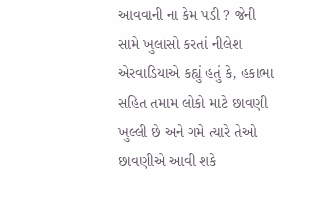આવવાની ના કેમ પડી ? જેની સામે ખુલાસો કરતાં નીલેશ એરવાડિયાએ કહ્યું હતું કે, હકાભા સહિત તમામ લોકો માટે છાવણી ખુલ્લી છે અને ગમે ત્યારે તેઓ છાવણીએ આવી શકે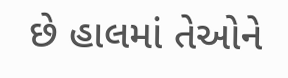છે હાલમાં તેઓને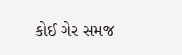કોઈ ગેર સમજ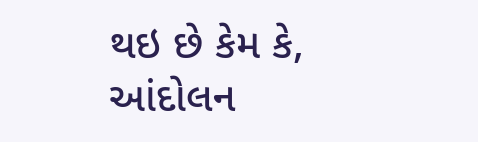થઇ છે કેમ કે, આંદોલન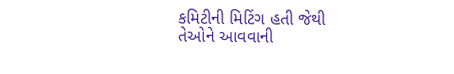કમિટીની મિટિંગ હતી જેથી તેઓને આવવાની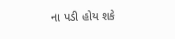ના પડી હોય શકે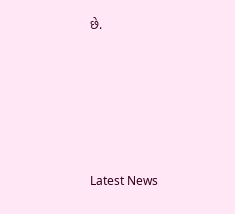છે.






Latest News